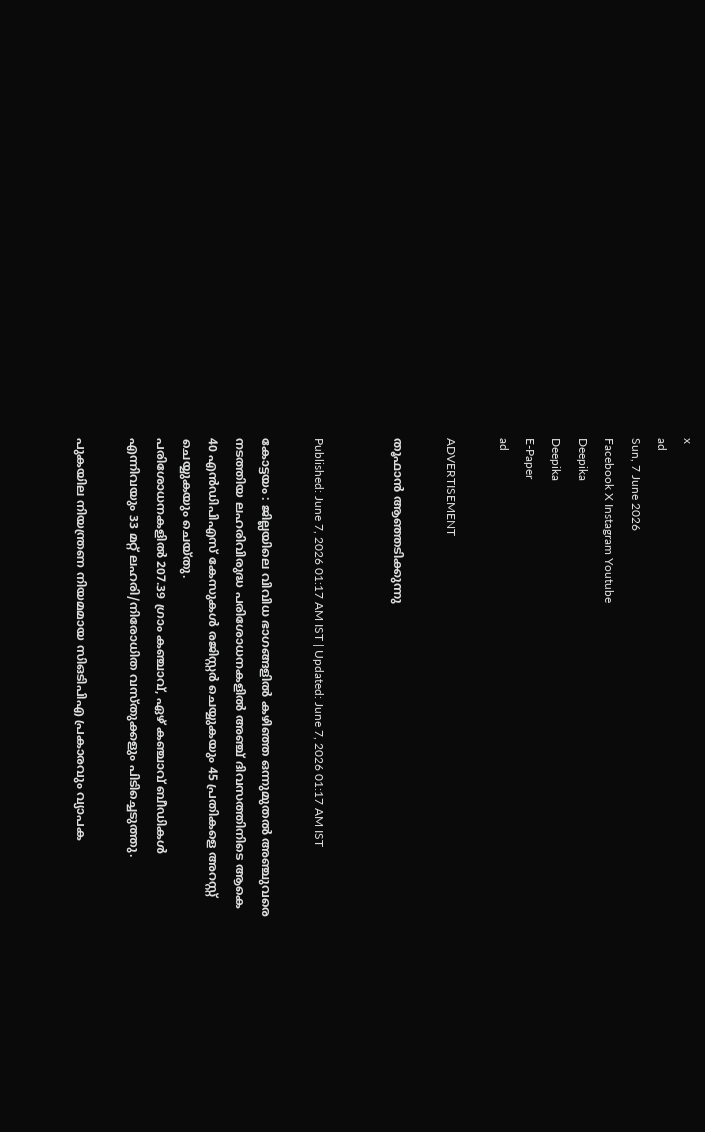x
ad
Sun, 7 June 2026
Facebook X Instagram Youtube
Deepika
Deepika
E-Paper
ad

ADVERTISEMENT

തൂഫാന്‍ ആഞ്ഞടിക്കുന്നു


Published: June 7, 2026 01:17 AM IST | Updated: June 7, 2026 01:17 AM IST

കോട്ടയം : ജില്ലയിലെ വിവിധ ഭാഗങ്ങളില്‍ കഴിഞ്ഞ ഒന്നുമുതല്‍ അഞ്ചുവരെ നടത്തിയ ലഹരിവിരുദ്ധ പരിശോധനകളില്‍ അഞ്ച് ദിവസത്തിനിടെ ആകെ 40 എന്‍ഡിപിഎസ് കേസുകള്‍ രജിസ്റ്റര്‍ ചെയ്യുകയും 45 പ്രതികളെ അറസ്റ്റ് ചെയ്യുകയും ചെയ്തു.
പരിശോധനകളില്‍ 207.39 ഗ്രാം കഞ്ചാവ്, ഏഴ് കഞ്ചാവ് ബീഡികള്‍ എന്നിവയും 33 മറ്റ് ലഹരി/നിരോധിത വസ്തുക്കളും പിടിച്ചെടുത്തു.

പുകയില നിയന്ത്രണ നിയമമായ സിഒടിപിഎ പ്രകാരവും വ്യാപക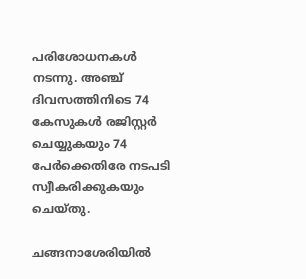പരിശോധനകള്‍ നടന്നു. അഞ്ച് ദിവസത്തിനിടെ 74 കേസുകള്‍ രജിസ്റ്റര്‍ ചെയ്യുകയും 74 പേർക്കെതിരേ നടപടി സ്വീകരിക്കുകയും ചെയ്തു.

ചങ്ങനാശേരിയില്‍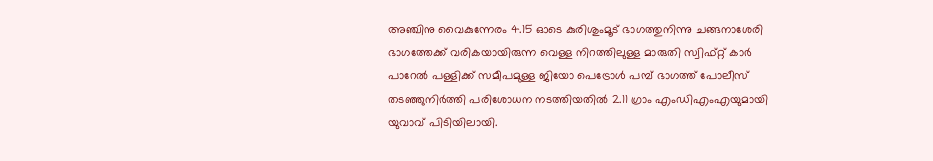അഞ്ചിനു വൈകുന്നേരം 4.15 ഓടെ കുരിശുംമൂട് ഭാഗത്തുനിന്നു ചങ്ങനാശേരി ഭാഗത്തേക്ക് വരികയായിരുന്ന വെള്ള നിറത്തിലുള്ള മാരുതി സ്വിഫ്റ്റ് കാര്‍ പാറേല്‍ പള്ളിക്ക് സമീപമുള്ള ജിയോ പെട്രോള്‍ പമ്പ് ഭാഗത്ത് പോലീസ് തടഞ്ഞുനിര്‍ത്തി പരിശോധന നടത്തിയതില്‍ 2.11 ഗ്രാം എംഡിഎംഎയുമായി യുവാവ് പിടിയിലായി.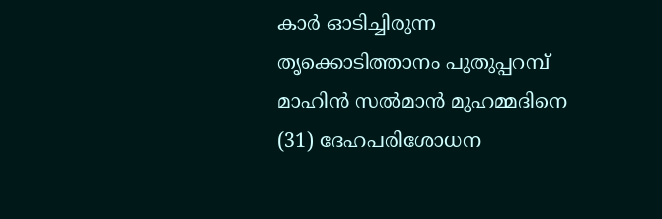കാർ ഓടിച്ചിരുന്ന തൃക്കൊടിത്താനം പുതുപ്പറമ്പ് മാഹിന്‍ സല്‍മാന്‍ മുഹമ്മദിനെ (31) ദേഹപരിശോധന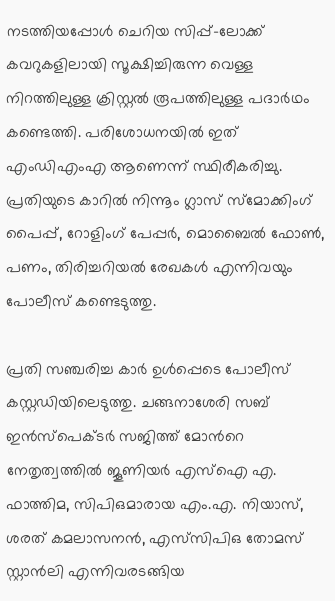നടത്തിയപ്പോള്‍ ചെറിയ സിപ്പ്-ലോക്ക് കവറുകളിലായി സൂക്ഷിച്ചിരുന്ന വെള്ള നിറത്തിലുള്ള ക്രിസ്റ്റല്‍ രൂപത്തിലുള്ള പദാര്‍ഥം കണ്ടെത്തി. പരിശോധനയില്‍ ഇത് എംഡിഎംഎ ആണെന്ന് സ്ഥിരീകരിച്ചു. പ്രതിയുടെ കാറില്‍ നിന്നൂം ഗ്ലാസ് സ്‌മോക്കിംഗ് പൈപ്പ്, റോളിംഗ് പേപ്പര്‍, മൊബൈല്‍ ഫോണ്‍, പണം, തിരിച്ചറിയല്‍ രേഖകള്‍ എന്നിവയും പോലീസ് കണ്ടെടുത്തു.

പ്രതി സഞ്ചരിച്ച കാര്‍ ഉള്‍പ്പെടെ പോലീസ് കസ്റ്റഡിയിലെടുത്തു. ചങ്ങനാശേരി സബ് ഇന്‍സ്‌പെക്ടര്‍ സജിത്ത് മോന്‍റെ നേതൃത്വത്തില്‍ ജൂണിയര്‍ എസ്‌ഐ എ. ഫാത്തിമ, സിപിഒമാരായ എം.എ. നിയാസ്, ശരത് കമലാസനന്‍, എസ്‌സിപിഒ തോമസ് സ്റ്റാന്‍ലി എന്നിവരടങ്ങിയ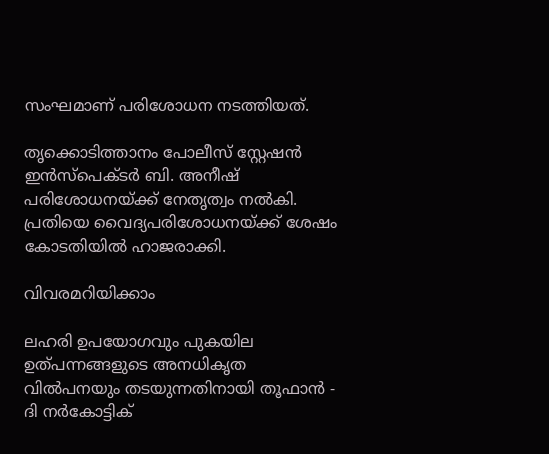സംഘമാണ് പരിശോധന നടത്തിയത്.

തൃക്കൊടിത്താനം പോലീസ് സ്റ്റേഷന്‍ ഇന്‍സ്‌പെക്ടര്‍ ബി. അനീഷ് പരിശോധനയ്ക്ക് നേതൃത്വം നല്‍കി. പ്രതിയെ വൈദ്യപരിശോധനയ്ക്ക് ശേഷം കോടതിയില്‍ ഹാജരാക്കി.

വിവരമറിയിക്കാം

ലഹരി ഉപയോഗവും പുകയില ഉത്പന്നങ്ങളുടെ അനധികൃത വില്‍പനയും തടയുന്നതിനായി തൂഫാന്‍ - ദി നര്‍കോട്ടിക്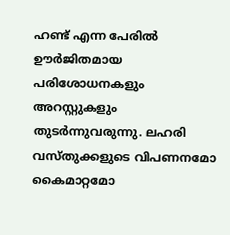ഹണ്ട് എന്ന പേരില്‍ ഊര്‍ജിതമായ പരിശോധനകളും അറസ്റ്റുകളും തുടര്‍ന്നുവരുന്നു. ലഹരി വസ്തുക്കളുടെ വിപണനമോ കൈമാറ്റമോ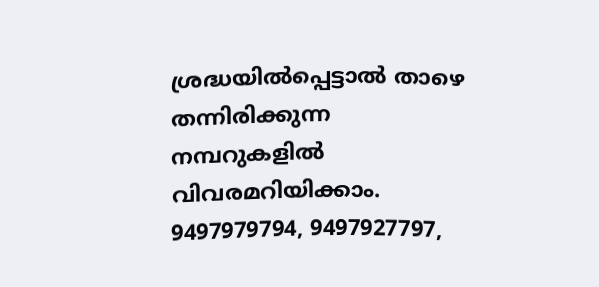ശ്രദ്ധയില്‍പ്പെട്ടാല്‍ താഴെ തന്നിരിക്കുന്ന നമ്പറുകളില്‍ വിവരമറിയിക്കാം.
9497979794, 9497927797,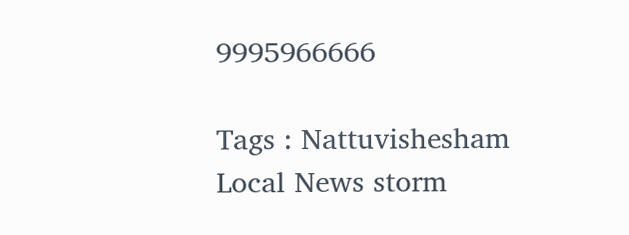9995966666

Tags : Nattuvishesham Local News storm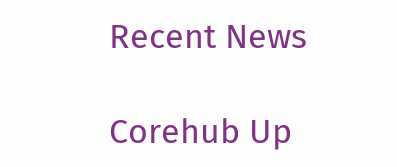Recent News

Corehub Up